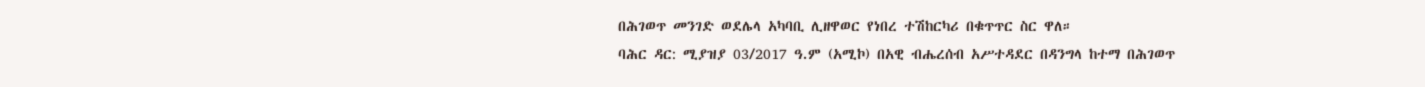በሕገወጥ መንገድ ወደሌላ አካባቢ ሊዘዋወር የነበረ ተሽከርካሪ በቁጥጥር ስር ዋለ።
ባሕር ዳር: ሚያዝያ 03/2017 ዓ.ም (አሚኮ) በአዊ ብሔረሰብ አሥተዳደር በዳንግላ ከተማ በሕገወጥ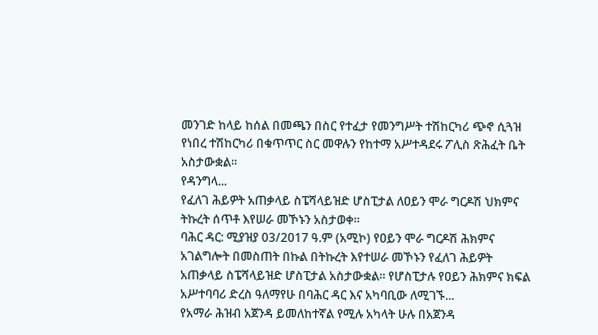መንገድ ከላይ ከሰል በመጫን በስር የተፈታ የመንግሥት ተሽከርካሪ ጭኖ ሲጓዝ የነበረ ተሽከርካሪ በቁጥጥር ስር መዋሉን የከተማ አሥተዳደሩ ፖሊስ ጽሕፈት ቤት አስታውቋል።
የዳንግላ...
የፈለገ ሕይዎት አጠቃላይ ስፔሻላይዝድ ሆስፒታል ለዐይን ሞራ ግርዶሽ ህክምና ትኩረት ሰጥቶ እየሠራ መኾኑን አስታወቀ።
ባሕር ዳር: ሚያዝያ 03/2017 ዓ.ም (አሚኮ) የዐይን ሞራ ግርዶሽ ሕክምና አገልግሎት በመስጠት በኩል በትኩረት እየተሠራ መኾኑን የፈለገ ሕይዎት አጠቃላይ ስፔሻላይዝድ ሆስፒታል አስታውቋል። የሆስፒታሉ የዐይን ሕክምና ክፍል አሥተባባሪ ድረስ ዓለማየሁ በባሕር ዳር እና አካባቢው ለሚገኙ...
የአማራ ሕዝብ አጀንዳ ይመለከተኛል የሚሉ አካላት ሁሉ በአጀንዳ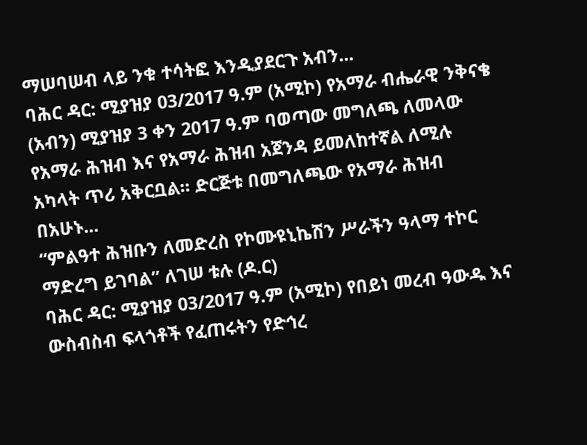ማሠባሠብ ላይ ንቁ ተሳትፎ እንዲያደርጉ አብን...
ባሕር ዳር: ሚያዝያ 03/2017 ዓ.ም (አሚኮ) የአማራ ብሔራዊ ንቅናቄ (አብን) ሚያዝያ 3 ቀን 2017 ዓ.ም ባወጣው መግለጫ ለመላው የአማራ ሕዝብ እና የአማራ ሕዝብ አጀንዳ ይመለከተኛል ለሚሉ አካላት ጥሪ አቅርቧል። ድርጅቱ በመግለጫው የአማራ ሕዝብ በአሁኑ...
“ምልዓተ ሕዝቡን ለመድረስ የኮሙዩኒኬሽን ሥራችን ዓላማ ተኮር ማድረግ ይገባል” ለገሠ ቱሉ (ዶ.ር)
ባሕር ዳር: ሚያዝያ 03/2017 ዓ.ም (አሚኮ) የበይነ መረብ ዓውዱ እና ውስብስብ ፍላጎቶች የፈጠሩትን የድኅረ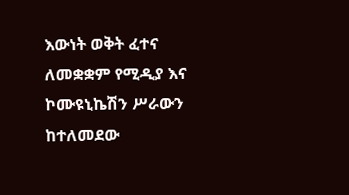እውነት ወቅት ፈተና ለመቋቋም የሚዲያ እና ኮሙዩኒኬሽን ሥራውን ከተለመደው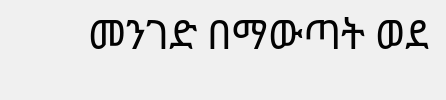መንገድ በማውጣት ወደ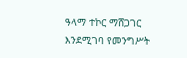ዓላማ ተኮር ማሸጋገር እንደሚገባ የመንግሥት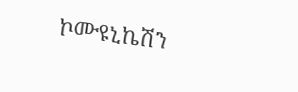ኮሙዩኒኬሽን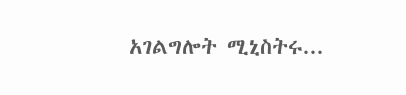አገልግሎት ሚኒስትሩ...